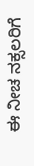ಈ ನೀಚ ನಕ್ಸಲರಿಗೆ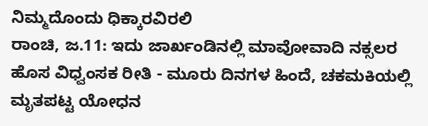ನಿಮ್ಮದೊಂದು ಧಿಕ್ಕಾರವಿರಲಿ
ರಾಂಚಿ, ಜ.11: ಇದು ಜಾರ್ಖಂಡಿನಲ್ಲಿ ಮಾವೋವಾದಿ ನಕ್ಸಲರ ಹೊಸ ವಿಧ್ವಂಸಕ ರೀತಿ - ಮೂರು ದಿನಗಳ ಹಿಂದೆ, ಚಕಮಕಿಯಲ್ಲಿ ಮೃತಪಟ್ಟ ಯೋಧನ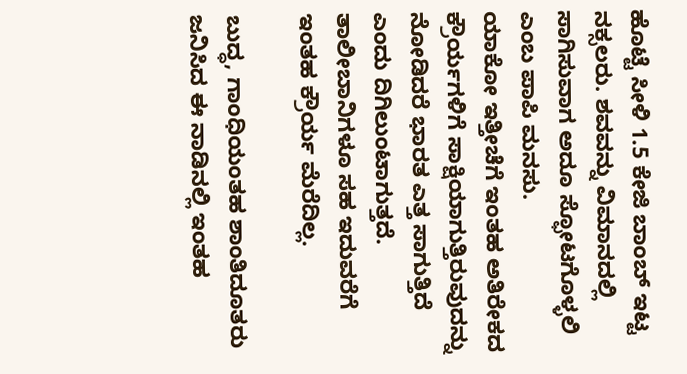ಹೊಟ್ಟೆ ಸೀಳಿ 1.5 ಕೇಜಿ ಬಾಂಬ್ ಇಟ್ಟ ನಕ್ಸಲರು. ಶವವನ್ನು ವಿಮಾನದಲ್ಲಿ ಸಾಗಿಸುವಾಗ ಅದೂ ಸ್ಫೋಟಗೊಳ್ಳಲಿ ಎಂಬ ಪಾಪಿ ಮನಸು.
ಯಾಕೋ ಇತ್ತೀಚೆಗೆ ಇಂತಹ ಅತಿರೇಕದ ಕ್ರೌರ್ಯಗಳಿಗೆ ಸಾಕ್ಷಿಯಾಗುತ್ತಿರುವುದನ್ನು ನೋಡಿದರೆ ಭಾರತ ಎತ್ತ ಸಾಗುತ್ತಿದೆ ಎಂದು ದಿಗಿಲುಂಟಾಗುತ್ತದೆ. ತಾಲೀಬಾನಿಗಳೂ ಸಹ ಇದುವರೆಗೆ ಇಂತಹ ಕ್ರೌರ್ಯ ಮೆರೆದಿಲ್ಲ.

ಬುದ್ಧ, ಗಾಂಧಿಯಂತಹ ಶಾಂತಿದೂತರು ಜನಿಸಿದ ಈ ನಾಡಿನಲ್ಲಿ ಇಂತಹ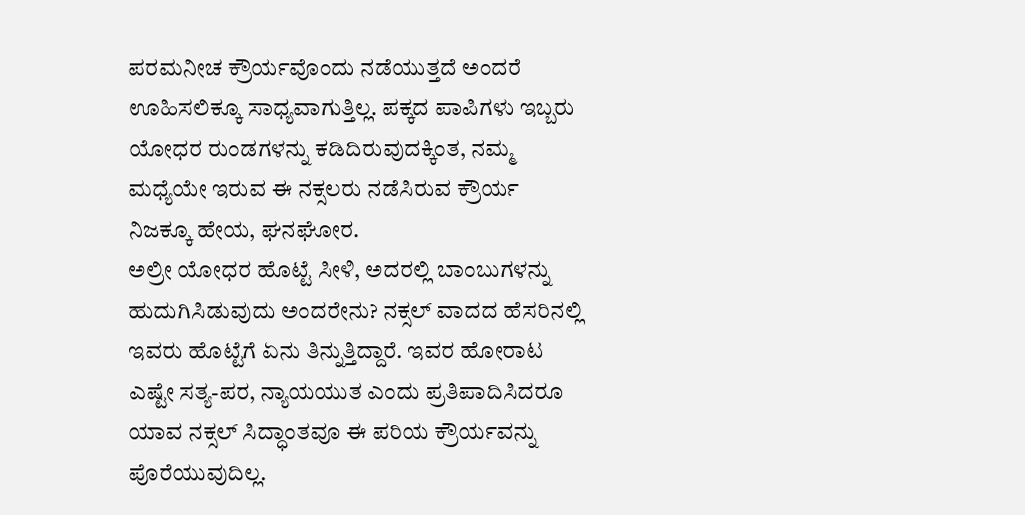ಪರಮನೀಚ ಕ್ರೌರ್ಯವೊಂದು ನಡೆಯುತ್ತದೆ ಅಂದರೆ ಊಹಿಸಲಿಕ್ಕೂ ಸಾಧ್ಯವಾಗುತ್ತಿಲ್ಲ. ಪಕ್ಕದ ಪಾಪಿಗಳು ಇಬ್ಬರು ಯೋಧರ ರುಂಡಗಳನ್ನು ಕಡಿದಿರುವುದಕ್ಕಿಂತ, ನಮ್ಮ ಮಧ್ಯೆಯೇ ಇರುವ ಈ ನಕ್ಸಲರು ನಡೆಸಿರುವ ಕ್ರೌರ್ಯ ನಿಜಕ್ಕೂ ಹೇಯ, ಘನಘೋರ.
ಅಲ್ರೀ ಯೋಧರ ಹೊಟ್ಟೆ ಸೀಳಿ, ಅದರಲ್ಲಿ ಬಾಂಬುಗಳನ್ನು ಹುದುಗಿಸಿಡುವುದು ಅಂದರೇನು? ನಕ್ಸಲ್ ವಾದದ ಹೆಸರಿನಲ್ಲಿ ಇವರು ಹೊಟ್ಟೆಗೆ ಏನು ತಿನ್ನುತ್ತಿದ್ದಾರೆ. ಇವರ ಹೋರಾಟ ಎಷ್ಟೇ ಸತ್ಯ-ಪರ, ನ್ಯಾಯಯುತ ಎಂದು ಪ್ರತಿಪಾದಿಸಿದರೂ ಯಾವ ನಕ್ಸಲ್ ಸಿದ್ಧಾಂತವೂ ಈ ಪರಿಯ ಕ್ರೌರ್ಯವನ್ನು ಪೊರೆಯುವುದಿಲ್ಲ.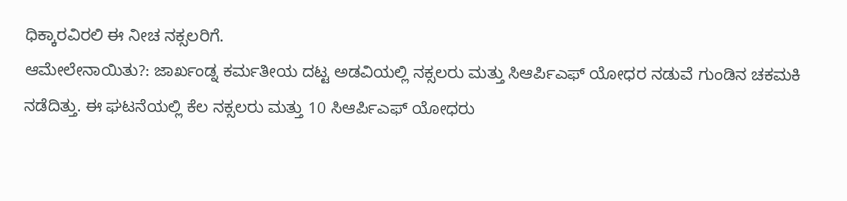ಧಿಕ್ಕಾರವಿರಲಿ ಈ ನೀಚ ನಕ್ಸಲರಿಗೆ.
ಆಮೇಲೇನಾಯಿತು?: ಜಾರ್ಖಂಡ್ನ ಕರ್ಮತೀಯ ದಟ್ಟ ಅಡವಿಯಲ್ಲಿ ನಕ್ಸಲರು ಮತ್ತು ಸಿಆರ್ಪಿಎಫ್ ಯೋಧರ ನಡುವೆ ಗುಂಡಿನ ಚಕಮಕಿ ನಡೆದಿತ್ತು. ಈ ಘಟನೆಯಲ್ಲಿ ಕೆಲ ನಕ್ಸಲರು ಮತ್ತು 10 ಸಿಆರ್ಪಿಎಫ್ ಯೋಧರು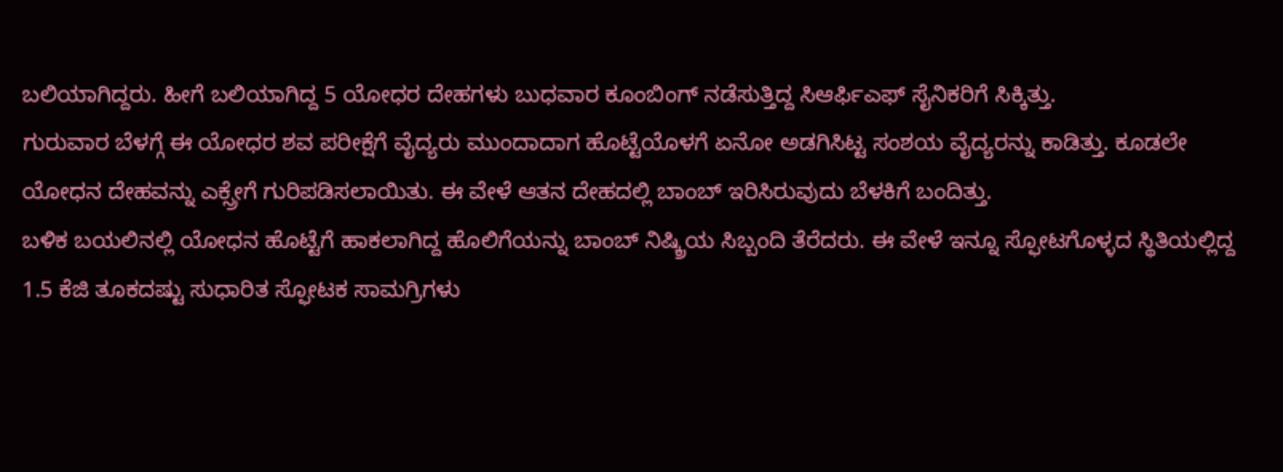ಬಲಿಯಾಗಿದ್ದರು. ಹೀಗೆ ಬಲಿಯಾಗಿದ್ದ 5 ಯೋಧರ ದೇಹಗಳು ಬುಧವಾರ ಕೂಂಬಿಂಗ್ ನಡೆಸುತ್ತಿದ್ದ ಸಿಆರ್ಫಿಎಫ್ ಸೈನಿಕರಿಗೆ ಸಿಕ್ಕಿತ್ತು.
ಗುರುವಾರ ಬೆಳಗ್ಗೆ ಈ ಯೋಧರ ಶವ ಪರೀಕ್ಷೆಗೆ ವೈದ್ಯರು ಮುಂದಾದಾಗ ಹೊಟ್ಟೆಯೊಳಗೆ ಏನೋ ಅಡಗಿಸಿಟ್ಟ ಸಂಶಯ ವೈದ್ಯರನ್ನು ಕಾಡಿತ್ತು. ಕೂಡಲೇ ಯೋಧನ ದೇಹವನ್ನು ಎಕ್ಸ್ರೇಗೆ ಗುರಿಪಡಿಸಲಾಯಿತು. ಈ ವೇಳೆ ಆತನ ದೇಹದಲ್ಲಿ ಬಾಂಬ್ ಇರಿಸಿರುವುದು ಬೆಳಕಿಗೆ ಬಂದಿತ್ತು.
ಬಳಿಕ ಬಯಲಿನಲ್ಲಿ ಯೋಧನ ಹೊಟ್ಟೆಗೆ ಹಾಕಲಾಗಿದ್ದ ಹೊಲಿಗೆಯನ್ನು ಬಾಂಬ್ ನಿಷ್ಕ್ರಿಯ ಸಿಬ್ಬಂದಿ ತೆರೆದರು. ಈ ವೇಳೆ ಇನ್ನೂ ಸ್ಫೋಟಗೊಳ್ಳದ ಸ್ಥಿತಿಯಲ್ಲಿದ್ದ 1.5 ಕೆಜಿ ತೂಕದಷ್ಟು ಸುಧಾರಿತ ಸ್ಫೋಟಕ ಸಾಮಗ್ರಿಗಳು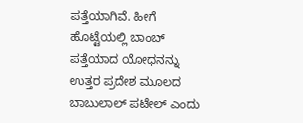ಪತ್ತೆಯಾಗಿವೆ. ಹೀಗೆ ಹೊಟ್ಟೆಯಲ್ಲಿ ಬಾಂಬ್ ಪತ್ತೆಯಾದ ಯೋಧನನ್ನು ಉತ್ತರ ಪ್ರದೇಶ ಮೂಲದ ಬಾಬುಲಾಲ್ ಪಟೇಲ್ ಎಂದು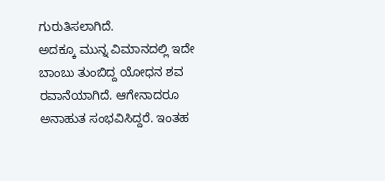ಗುರುತಿಸಲಾಗಿದೆ.
ಅದಕ್ಕೂ ಮುನ್ನ ವಿಮಾನದಲ್ಲಿ ಇದೇ ಬಾಂಬು ತುಂಬಿದ್ದ ಯೋಧನ ಶವ ರವಾನೆಯಾಗಿದೆ. ಆಗೇನಾದರೂ ಅನಾಹುತ ಸಂಭವಿಸಿದ್ದರೆ. ಇಂತಹ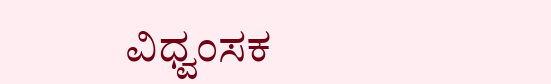ವಿಧ್ವಂಸಕ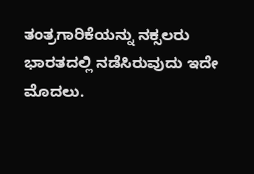ತಂತ್ರಗಾರಿಕೆಯನ್ನು ನಕ್ಸಲರು ಭಾರತದಲ್ಲಿ ನಡೆಸಿರುವುದು ಇದೇ ಮೊದಲು.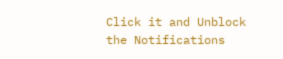Click it and Unblock the Notifications